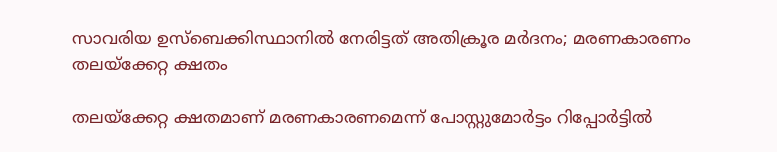സാവരിയ ഉസ്‌ബെക്കിസ്ഥാനില്‍ നേരിട്ടത് അതിക്രൂര മര്‍ദനം; മരണകാരണം തലയ്‌ക്കേറ്റ ക്ഷതം

തലയ്‌ക്കേറ്റ ക്ഷതമാണ് മരണകാരണമെന്ന് പോസ്റ്റുമോര്‍ട്ടം റിപ്പോര്‍ട്ടില്‍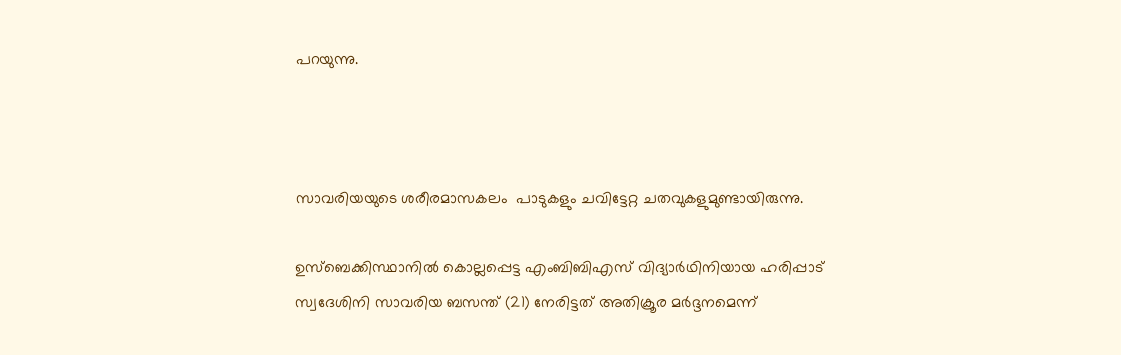പറയുന്നു.



സാവരിയയുടെ ശരീരമാസകലം  പാടുകളും ചവിട്ടേറ്റ ചതവുകളുമുണ്ടായിരുന്നു.

ഉസ്‌ബെക്കിസ്ഥാനില്‍ കൊല്ലപ്പെട്ട എംബിബിഎസ് വിദ്യാര്‍ഥിനിയായ ഹരിപ്പാട് സ്വദേശിനി സാവരിയ ബസന്ത് (21) നേരിട്ടത് അതിക്രൂര മര്‍ദ്ദനമെന്ന്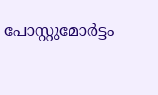പോസ്റ്റുമോര്‍ട്ടം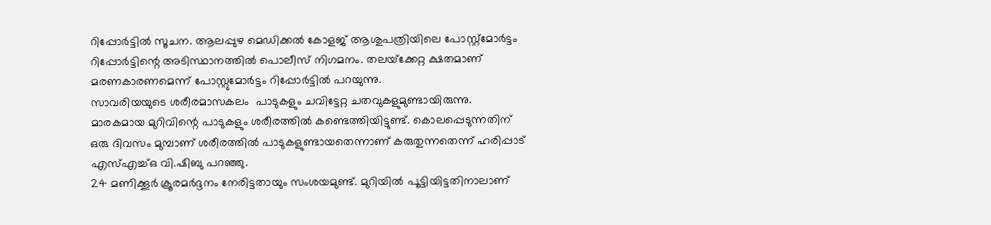റിപ്പോര്‍ട്ടില്‍ സൂചന. ആലപ്പുഴ മെഡിക്കല്‍ കോളജ് ആശുപത്രിയിലെ പോസ്റ്റ്‌മോര്‍ട്ടം റിപ്പോര്‍ട്ടിന്റെ അടിസ്ഥാനത്തില്‍ പൊലീസ് നിഗമനം. തലയ്‌ക്കേറ്റ ക്ഷതമാണ് മരണകാരണമെന്ന് പോസ്റ്റുമോര്‍ട്ടം റിപ്പോര്‍ട്ടില്‍ പറയുന്നു.
സാവരിയയുടെ ശരീരമാസകലം  പാടുകളും ചവിട്ടേറ്റ ചതവുകളുമുണ്ടായിരുന്നു. മാരകമായ മുറിവിന്റെ പാടുകളും ശരീരത്തില്‍ കണ്ടെത്തിയിട്ടുണ്ട്. കൊലപ്പെടുന്നതിന് ഒരു ദിവസം മുമ്പാണ് ശരീരത്തില്‍ പാടുകളുണ്ടായതെന്നാണ് കരുതുന്നതെന്ന് ഹരിപ്പാട് എസ്എച്ച്ഒ വി.ഷിബു പറഞ്ഞു.
24 മണിക്കൂര്‍ ക്രൂരമര്‍ദ്ദനം നേരിട്ടതായും സംശയമുണ്ട്. മുറിയില്‍ പൂട്ടിയിട്ടതിനാലാണ്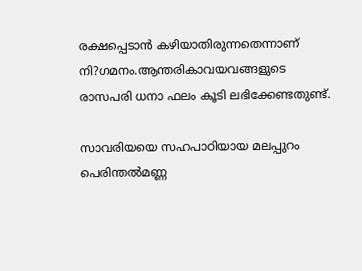രക്ഷപ്പെടാന്‍ കഴിയാതിരുന്നതെന്നാണ് നി?ഗമനം.ആന്തരികാവയവങ്ങളുടെ രാസപരി ധനാ ഫലം കൂടി ലഭിക്കേണ്ടതുണ്ട്.

സാവരിയയെ സഹപാഠിയായ മലപ്പുറം പെരിന്തല്‍മണ്ണ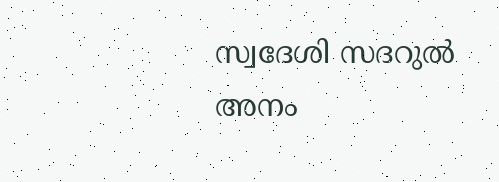സ്വദേശി സദറുല്‍ അനം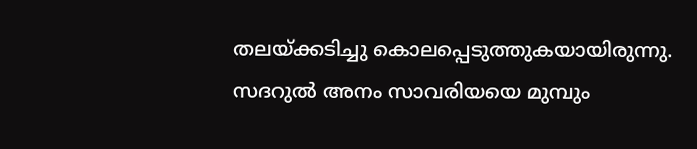തലയ്ക്കടിച്ചു കൊലപ്പെടുത്തുകയായിരുന്നു. സദറുല്‍ അനം സാവരിയയെ മുമ്പും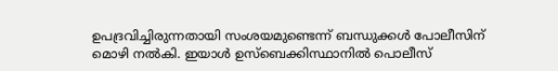ഉപദ്രവിച്ചിരുന്നതായി സംശയമുണ്ടെന്ന് ബന്ധുക്കള്‍ പോലീസിന് മൊഴി നല്‍കി. ഇയാള്‍ ഉസ്‌ബെക്കിസ്ഥാനില്‍ പൊലീസ്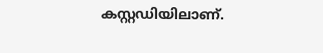കസ്റ്റഡിയിലാണ്.